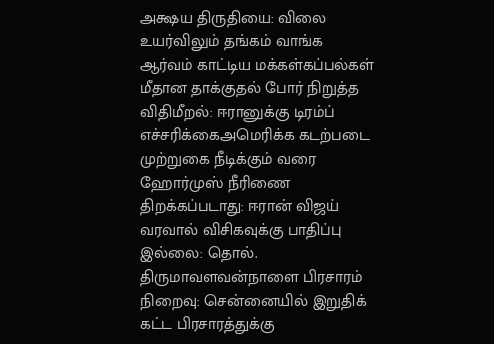அக்ஷய திருதியை: விலை உயர்விலும் தங்கம் வாங்க ஆர்வம் காட்டிய மக்கள்கப்பல்கள் மீதான தாக்குதல் போர் நிறுத்த விதிமீறல்: ஈரானுக்கு டிரம்ப் எச்சரிக்கைஅமெரிக்க கடற்படை முற்றுகை நீடிக்கும் வரை ஹோர்முஸ் நீரிணை திறக்கப்படாது: ஈரான் விஜய் வரவால் விசிகவுக்கு பாதிப்பு இல்லை: தொல். திருமாவளவன்நாளை பிரசாரம் நிறைவு: சென்னையில் இறுதிக் கட்ட பிரசாரத்துக்கு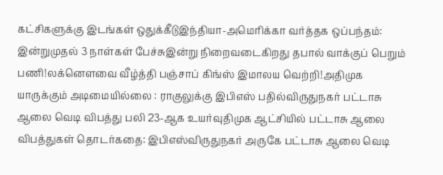கட்சிகளுக்கு இடங்கள் ஒதுக்கீடுஇந்தியா-அமெரிக்கா வர்த்தக ஒப்பந்தம்: இன்றுமுதல் 3 நாள்கள் பேச்சுஇன்று நிறைவடைகிறது தபால் வாக்குப் பெறும் பணி!லக்னௌவை வீழ்த்தி பஞ்சாப் கிங்ஸ் இமாலய வெற்றி!அதிமுக யாருக்கும் அடிமையில்லை : ராகுலுக்கு இபிஎஸ் பதில்விருதுநகர் பட்டாசு ஆலை வெடி விபத்து பலி 23-ஆக உயர்வுதிமுக ஆட்சியில் பட்டாசு ஆலை விபத்துகள் தொடர்கதை: இபிஎஸ்விருதுநகர் அருகே பட்டாசு ஆலை வெடி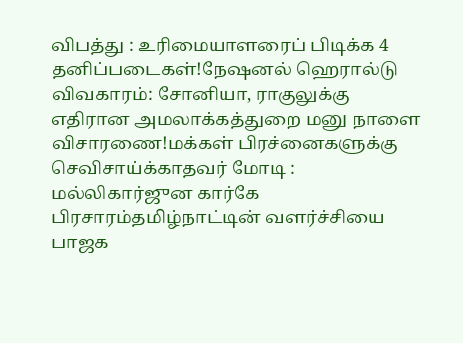விபத்து : உரிமையாளரைப் பிடிக்க 4 தனிப்படைகள்!நேஷனல் ஹெரால்டு விவகாரம்: சோனியா, ராகுலுக்கு எதிரான அமலாக்கத்துறை மனு நாளை விசாரணை!மக்கள் பிரச்னைகளுக்கு செவிசாய்க்காதவர் மோடி : மல்லிகார்ஜுன கார்கே பிரசாரம்தமிழ்நாட்டின் வளர்ச்சியை பாஜக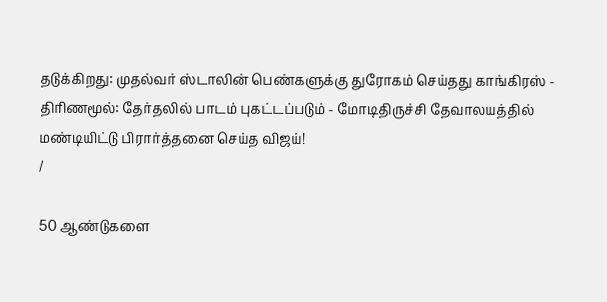தடுக்கிறது: முதல்வர் ஸ்டாலின் பெண்களுக்கு துரோகம் செய்தது காங்கிரஸ் - திரிணமூல்: தேர்தலில் பாடம் புகட்டப்படும் - மோடிதிருச்சி தேவாலயத்தில் மண்டியிட்டு பிரார்த்தனை செய்த விஜய்!
/

50 ஆண்டுகளை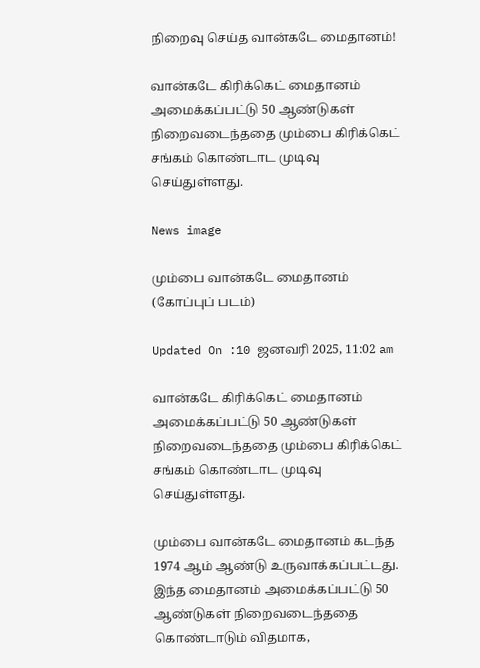நிறைவு செய்த வான்கடே மைதானம்!

வான்கடே கிரிக்கெட் மைதானம் அமைக்கப்பட்டு 50 ஆண்டுகள் நிறைவடைந்ததை மும்பை கிரிக்கெட் சங்கம் கொண்டாட முடிவு செய்துள்ளது.

News image

மும்பை வான்கடே மைதானம் (கோப்புப் படம்)

Updated On :10 ஜனவரி 2025, 11:02 am

வான்கடே கிரிக்கெட் மைதானம் அமைக்கப்பட்டு 50 ஆண்டுகள் நிறைவடைந்ததை மும்பை கிரிக்கெட் சங்கம் கொண்டாட முடிவு செய்துள்ளது.

மும்பை வான்கடே மைதானம் கடந்த 1974 ஆம் ஆண்டு உருவாக்கப்பட்டது. இந்த மைதானம் அமைக்கப்பட்டு 50 ஆண்டுகள் நிறைவடைந்ததை கொண்டாடும் விதமாக,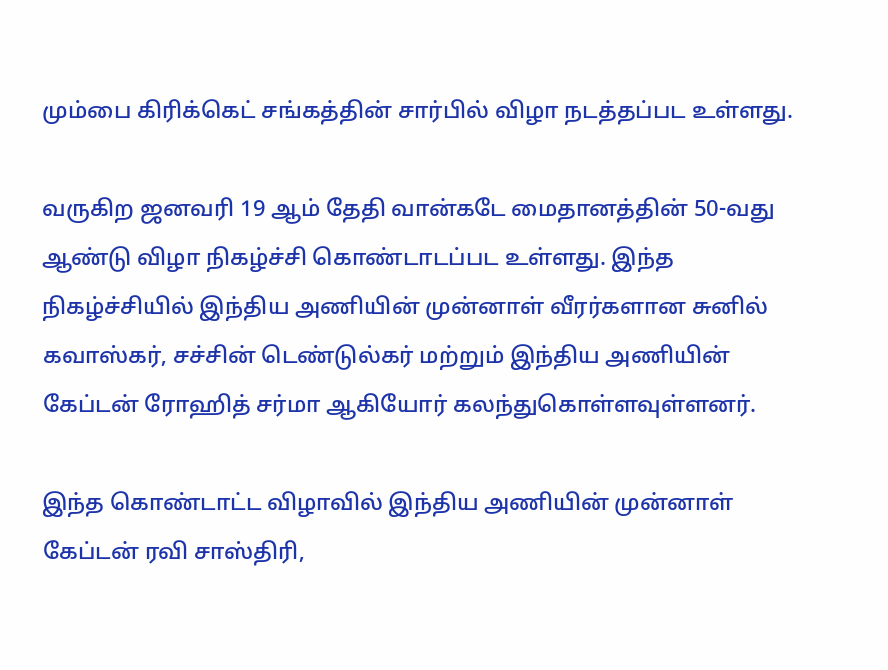மும்பை கிரிக்கெட் சங்கத்தின் சார்பில் விழா நடத்தப்பட உள்ளது.

வருகிற ஜனவரி 19 ஆம் தேதி வான்கடே மைதானத்தின் 50-வது ஆண்டு விழா நிகழ்ச்சி கொண்டாடப்பட உள்ளது. இந்த நிகழ்ச்சியில் இந்திய அணியின் முன்னாள் வீரர்களான சுனில் கவாஸ்கர், சச்சின் டெண்டுல்கர் மற்றும் இந்திய அணியின் கேப்டன் ரோஹித் சர்மா ஆகியோர் கலந்துகொள்ளவுள்ளனர்.

இந்த கொண்டாட்ட விழாவில் இந்திய அணியின் முன்னாள் கேப்டன் ரவி சாஸ்திரி,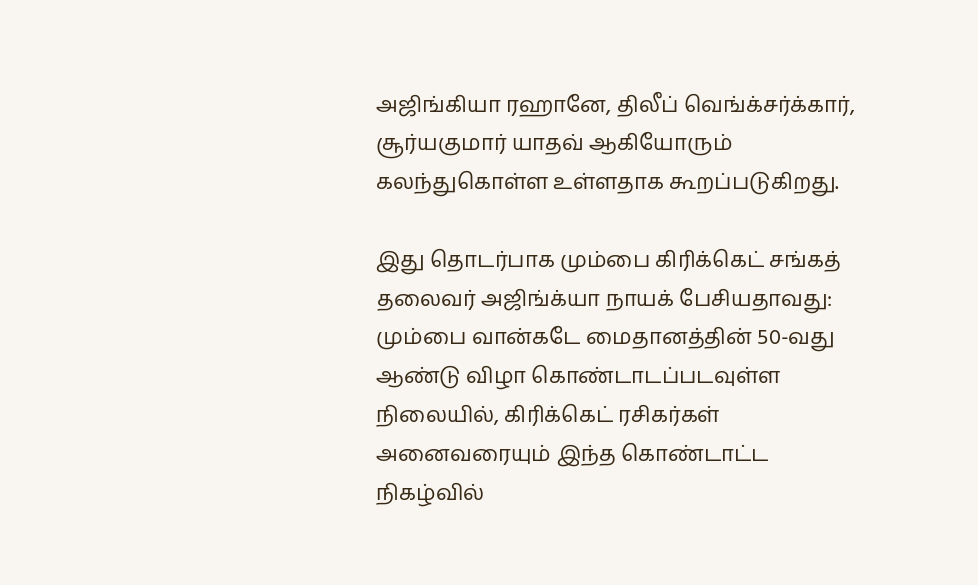அஜிங்கியா ரஹானே, திலீப் வெங்க்சர்க்கார், சூர்யகுமார் யாதவ் ஆகியோரும் கலந்துகொள்ள உள்ளதாக கூறப்படுகிறது.

இது தொடர்பாக மும்பை கிரிக்கெட் சங்கத் தலைவர் அஜிங்க்யா நாயக் பேசியதாவது: மும்பை வான்கடே மைதானத்தின் 50-வது ஆண்டு விழா கொண்டாடப்படவுள்ள நிலையில், கிரிக்கெட் ரசிகர்கள் அனைவரையும் இந்த கொண்டாட்ட நிகழ்வில்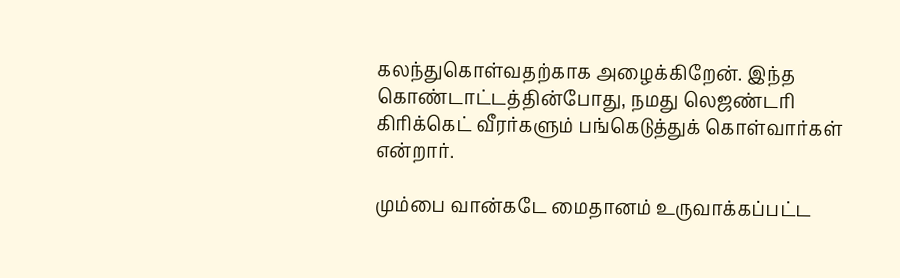கலந்துகொள்வதற்காக அழைக்கிறேன். இந்த கொண்டாட்டத்தின்போது, நமது லெஜண்டரி கிரிக்கெட் வீரர்களும் பங்கெடுத்துக் கொள்வார்கள் என்றார்.

மும்பை வான்கடே மைதானம் உருவாக்கப்பட்ட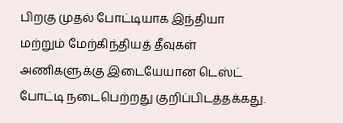பிறகு முதல் போட்டியாக இந்தியா மற்றும் மேற்கிந்தியத் தீவுகள் அணிகளுக்கு இடையேயான டெஸ்ட் போட்டி நடைபெற்றது குறிப்பிடத்தக்கது.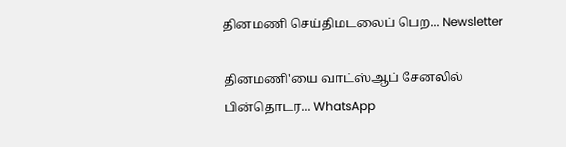தினமணி செய்திமடலைப் பெற... Newsletter

தினமணி'யை வாட்ஸ்ஆப் சேனலில் பின்தொடர... WhatsApp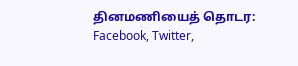தினமணியைத் தொடர: Facebook, Twitter,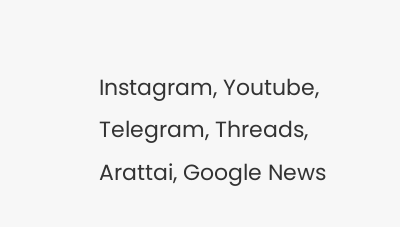Instagram, Youtube, Telegram, Threads, Arattai, Google News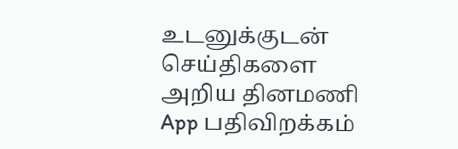உடனுக்குடன் செய்திகளை அறிய தினமணி App பதிவிறக்கம்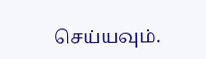செய்யவும்.